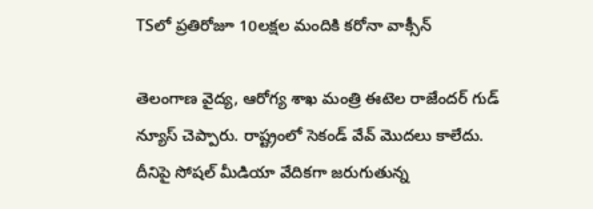TSలో ప్రతిరోజూ 10లక్షల మందికి కరోనా వాక్సీన్

తెలంగాణ వైద్య, ఆరోగ్య శాఖ మంత్రి ఈటెల రాజేందర్ గుడ్ న్యూస్ చెప్పారు. రాష్ట్రంలో సెకండ్ వేవ్ మొదలు కాలేదు. దీనిపై సోషల్ మీడియా వేదికగా జరుగుతున్న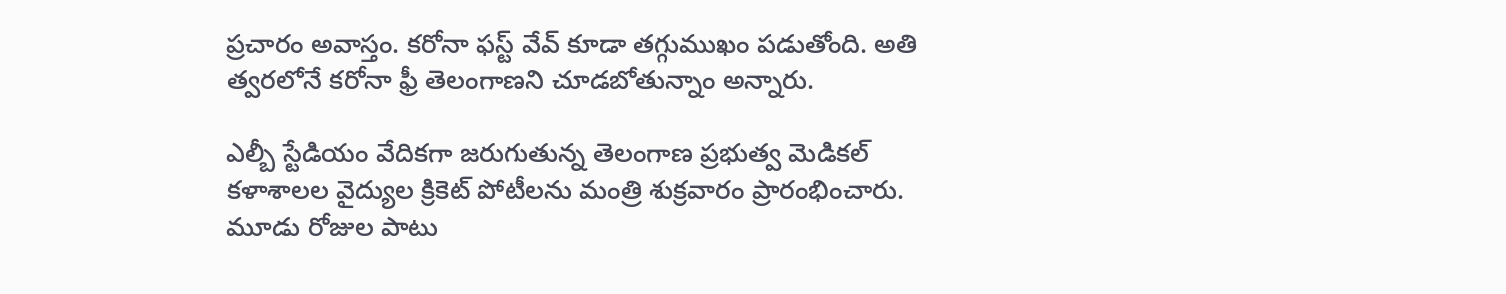ప్రచారం అవాస్తం. కరోనా ఫస్ట్ వేవ్ కూడా తగ్గుముఖం పడుతోంది. అతి త్వరలోనే కరోనా ఫ్రీ తెలంగాణని చూడబోతున్నాం అన్నారు.

ఎల్బీ స్టేడియం వేదికగా జరుగుతున్న తెలంగాణ ప్రభుత్వ మెడికల్‌ కళాశాలల వైద్యుల క్రికెట్‌ పోటీలను మంత్రి శుక్రవారం ప్రారంభించారు. మూడు రోజుల పాటు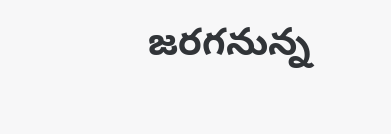జరగనున్న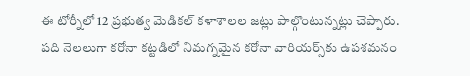ఈ టోర్నీలో 12 ప్రభుత్వ మెడికల్‌ కళాశాలల జట్లు పాల్గొంటున్నట్లు చెప్పారు. పది నెలలుగా కరోనా కట్టడిలో నిమగ్నమైన కరోనా వారియర్స్‌కు ఉపశమనం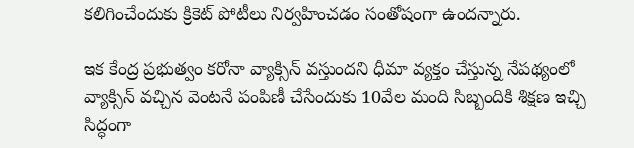కలిగించేందుకు క్రికెట్‌ పోటీలు నిర్వహించడం సంతోషంగా ఉందన్నారు.

ఇక కేంద్ర ప్రభుత్వం కరోనా వ్యాక్సిన్‌ వస్తుందని ధీమా వ్యక్తం చేస్తున్న నేపథ్యంలో వ్యాక్సిన్‌ వచ్చిన వెంటనే పంపిణీ చేసేందుకు 10వేల మంది సిబ్బందికి శిక్షణ ఇచ్చి సిద్ధంగా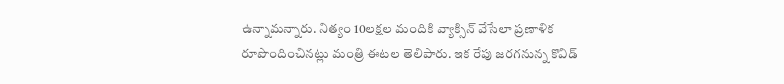ఉన్నామన్నారు. నిత్యం 10లక్షల మందికి వ్యాక్సిన్‌ వేసేలా ప్రణాళిక రూపొందించినట్లు మంత్రి ఈటల తెలిపారు. ఇక రేపు జరగనున్న కొవిడ్‌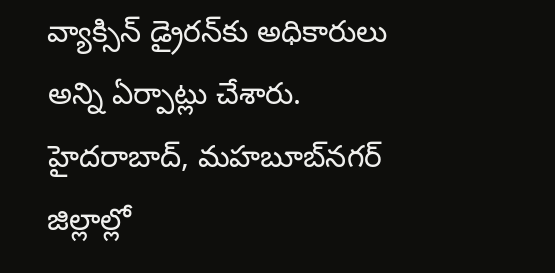వ్యాక్సిన్‌ డ్రైరన్‌కు అధికారులు అన్ని ఏర్పాట్లు చేశారు. హైదరాబాద్‌, మహబూబ్‌నగర్‌ జిల్లాల్లో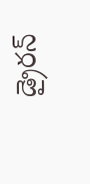డ్రైరన్‌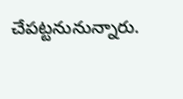చేపట్టనునున్నారు.